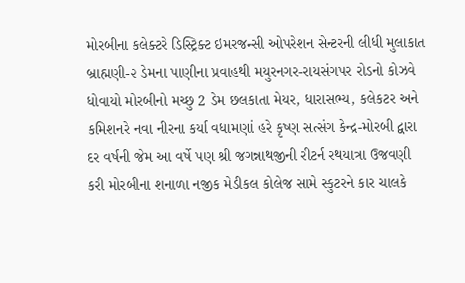મોરબીના કલેક્ટરે ડિસ્ટ્રિક્ટ ઇમરજન્સી ઓપરેશન સેન્ટરની લીધી મુલાકાત બ્રાહ્મણી-૨ ડેમના પાણીના પ્રવાહથી મયુરનગર-રાયસંગપર રોડનો કોઝવે ધોવાયો મોરબીનો મચ્છુ 2 ડેમ છલકાતા મેયર, ધારાસભ્ય, કલેકટર અને કમિશનરે નવા નીરના કર્યા વધામણાં હરે કૃષ્ણ સત્સંગ કેન્દ્ર-મોરબી દ્વારા દર વર્ષની જેમ આ વર્ષે પણ શ્રી જગન્નાથજીની રીટર્ન રથયાત્રા ઉજવણી કરી મોરબીના શનાળા નજીક મેડીકલ કોલેજ સામે સ્કુટરને કાર ચાલકે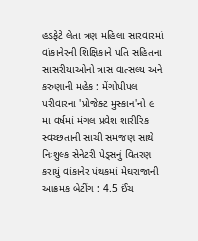હડફેટે લેતા ત્રણ મહિલા સારવારમાં વાંકાનેરની શિક્ષિકાને પતિ સહિતના સાસરીયાઓનો ત્રાસ વાત્સલ્ય અને કરુણાની મહેક : મેંગોપીપલ પરીવારના 'પ્રોજેક્ટ મુસ્કાન'નો ૯ મા વર્ષમાં મંગલ પ્રવેશ શારીરિક સ્વચ્છતાની સાચી સમજણ સાથે નિઃશુલ્ક સેનેટરી પેડ્સનું વિતરણ કરાયું વાંકાનેર પંથકમાં મેઘરાજાની આક્રમક બેટીંગ : 4.5 ઈંચ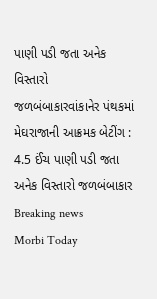પાણી પડી જતા અનેક વિસ્તારો જળબંબાકારવાંકાનેર પંથકમાં મેઘરાજાની આક્રમક બેટીંગ : 4.5 ઈંચ પાણી પડી જતા અનેક વિસ્તારો જળબંબાકાર
Breaking news
Morbi Today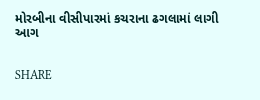મોરબીના વીસીપારમાં કચરાના ઢગલામાં લાગી આગ


SHARE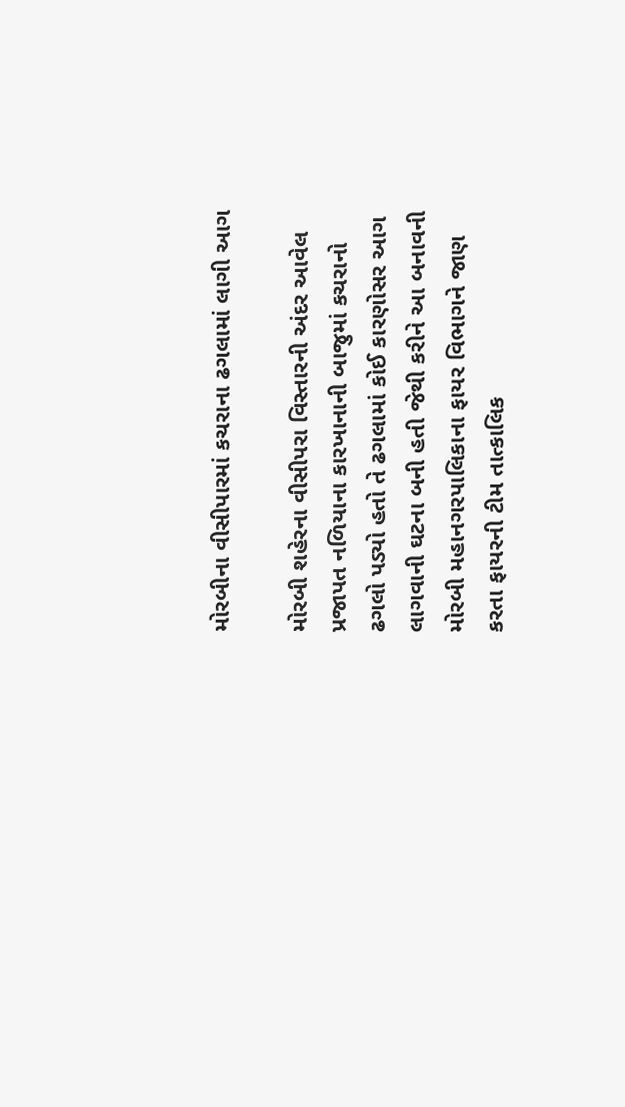મોરબીના વીસીપારમાં કચરાના ઢગલામાં લાગી આગ

મોરબી શહેરના વીસીપરા વિસ્તારની અંદર આવેલ પ્રજાપત નળિયાના કારખાનાની બાજુમાં કચરાનો ઢગલો પડ્યો હતો તે ઢગલામાં કોઈ કારણોસર આગ લાગવાની ઘટના બની હતી જેથી કરીને આ બનાવની મોરબી મહાનગરપાલિકાના ફાયર વિભાગને જાણ કરતા ફાયરની ટીમ તાત્કાલિક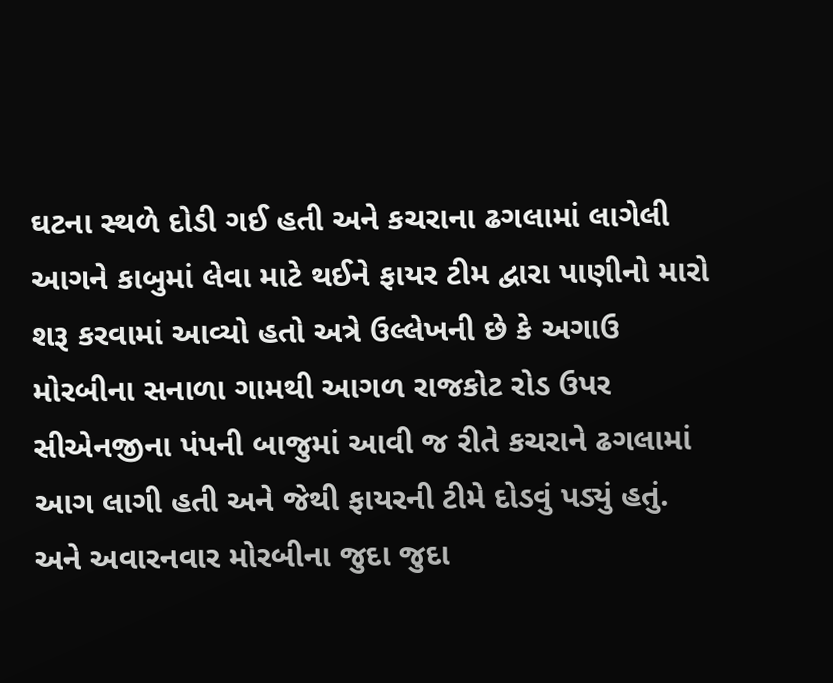ઘટના સ્થળે દોડી ગઈ હતી અને કચરાના ઢગલામાં લાગેલી આગને કાબુમાં લેવા માટે થઈને ફાયર ટીમ દ્વારા પાણીનો મારો શરૂ કરવામાં આવ્યો હતો અત્રે ઉલ્લેખની છે કે અગાઉ મોરબીના સનાળા ગામથી આગળ રાજકોટ રોડ ઉપર સીએનજીના પંપની બાજુમાં આવી જ રીતે કચરાને ઢગલામાં આગ લાગી હતી અને જેથી ફાયરની ટીમે દોડવું પડ્યું હતું. અને અવારનવાર મોરબીના જુદા જુદા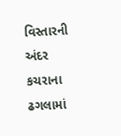વિસ્તારની અંદર કચરાના ઢગલામાં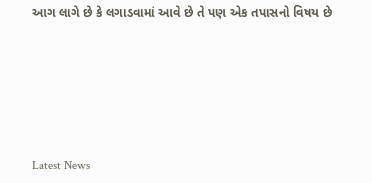આગ લાગે છે કે લગાડવામાં આવે છે તે પણ એક તપાસનો વિષય છે






Latest News